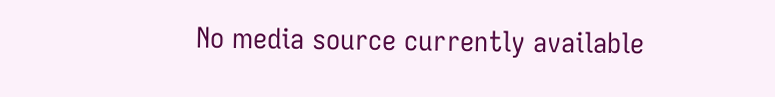No media source currently available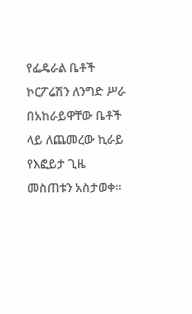የፌዴራል ቤቶች ኮርፖሬሽን ለንግድ ሥራ በአከራይዋቸው ቤቶች ላይ ለጨመረው ኪራይ የእፎይታ ጊዜ መስጠቱን አስታወቀ፡፡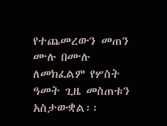የተጨመረውን መጠን ሙሉ በሙሉ ለመክፈልም የሦስት ዓመት ጊዜ መስጠቱን አስታውቋል፡፡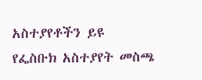አስተያየቶችን ይዩ
የፌስቡክ አስተያየት መስጫ